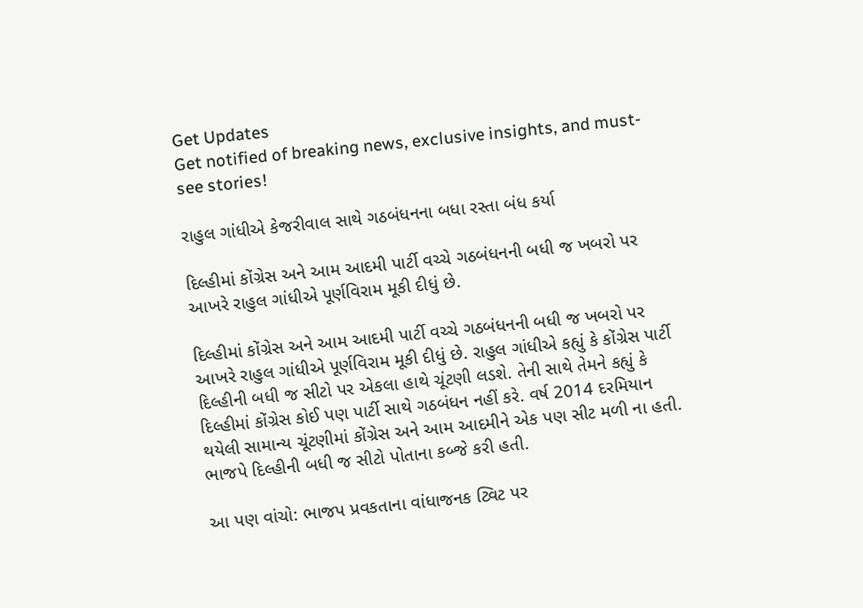Get Updates
Get notified of breaking news, exclusive insights, and must-see stories!

રાહુલ ગાંધીએ કેજરીવાલ સાથે ગઠબંધનના બધા રસ્તા બંધ કર્યા

દિલ્હીમાં કોંગ્રેસ અને આમ આદમી પાર્ટી વચ્ચે ગઠબંધનની બધી જ ખબરો પર આખરે રાહુલ ગાંધીએ પૂર્ણવિરામ મૂકી દીધું છે.

દિલ્હીમાં કોંગ્રેસ અને આમ આદમી પાર્ટી વચ્ચે ગઠબંધનની બધી જ ખબરો પર આખરે રાહુલ ગાંધીએ પૂર્ણવિરામ મૂકી દીધું છે. રાહુલ ગાંધીએ કહ્યું કે કોંગ્રેસ પાર્ટી દિલ્હીની બધી જ સીટો પર એકલા હાથે ચૂંટણી લડશે. તેની સાથે તેમને કહ્યું કે દિલ્હીમાં કોંગ્રેસ કોઈ પણ પાર્ટી સાથે ગઠબંધન નહીં કરે. વર્ષ 2014 દરમિયાન થયેલી સામાન્ય ચૂંટણીમાં કોંગ્રેસ અને આમ આદમીને એક પણ સીટ મળી ના હતી. ભાજપે દિલ્હીની બધી જ સીટો પોતાના કબ્જે કરી હતી.

આ પણ વાંચો: ભાજપ પ્રવકતાના વાંધાજનક ટ્વિટ પર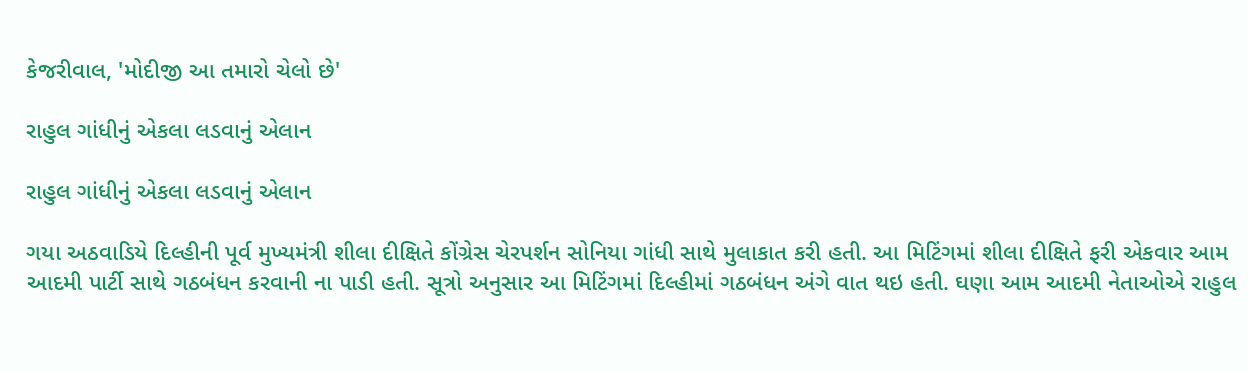કેજરીવાલ, 'મોદીજી આ તમારો ચેલો છે'

રાહુલ ગાંધીનું એકલા લડવાનું એલાન

રાહુલ ગાંધીનું એકલા લડવાનું એલાન

ગયા અઠવાડિયે દિલ્હીની પૂર્વ મુખ્યમંત્રી શીલા દીક્ષિતે કોંગ્રેસ ચેરપર્શન સોનિયા ગાંધી સાથે મુલાકાત કરી હતી. આ મિટિંગમાં શીલા દીક્ષિતે ફરી એકવાર આમ આદમી પાર્ટી સાથે ગઠબંધન કરવાની ના પાડી હતી. સૂત્રો અનુસાર આ મિટિંગમાં દિલ્હીમાં ગઠબંધન અંગે વાત થઇ હતી. ઘણા આમ આદમી નેતાઓએ રાહુલ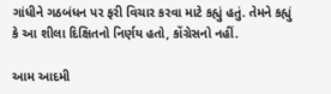ગાંધીને ગઠબંધન પર ફરી વિચાર કરવા માટે કહ્યું હતું. તેમને કહ્યું કે આ શીલા દિક્ષિતનો નિર્ણય હતો, કોંગ્રેસનો નહીં.

આમ આદમી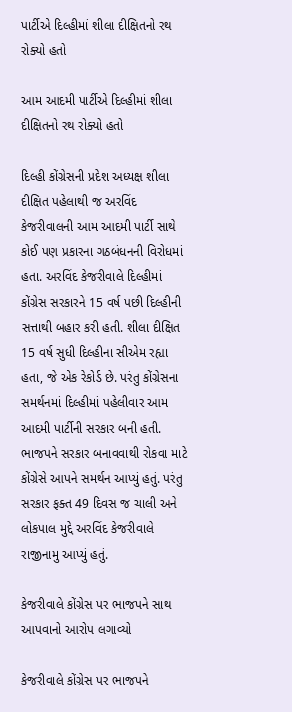પાર્ટીએ દિલ્હીમાં શીલા દીક્ષિતનો રથ રોક્યો હતો

આમ આદમી પાર્ટીએ દિલ્હીમાં શીલા દીક્ષિતનો રથ રોક્યો હતો

દિલ્હી કોંગ્રેસની પ્રદેશ અધ્યક્ષ શીલા દીક્ષિત પહેલાથી જ અરવિંદ કેજરીવાલની આમ આદમી પાર્ટી સાથે કોઈ પણ પ્રકારના ગઠબંધનની વિરોધમાં હતા. અરવિંદ કેજરીવાલે દિલ્હીમાં કોંગ્રેસ સરકારને 15 વર્ષ પછી દિલ્હીની સત્તાથી બહાર કરી હતી. શીલા દીક્ષિત 15 વર્ષ સુધી દિલ્હીના સીએમ રહ્યા હતા, જે એક રેકોર્ડ છે. પરંતુ કોંગ્રેસના સમર્થનમાં દિલ્હીમાં પહેલીવાર આમ આદમી પાર્ટીની સરકાર બની હતી. ભાજપને સરકાર બનાવવાથી રોકવા માટે કોંગ્રેસે આપને સમર્થન આપ્યું હતું. પરંતુ સરકાર ફક્ત 49 દિવસ જ ચાલી અને લોકપાલ મુદ્દે અરવિંદ કેજરીવાલે રાજીનામુ આપ્યું હતું.

કેજરીવાલે કોંગ્રેસ પર ભાજપને સાથ આપવાનો આરોપ લગાવ્યો

કેજરીવાલે કોંગ્રેસ પર ભાજપને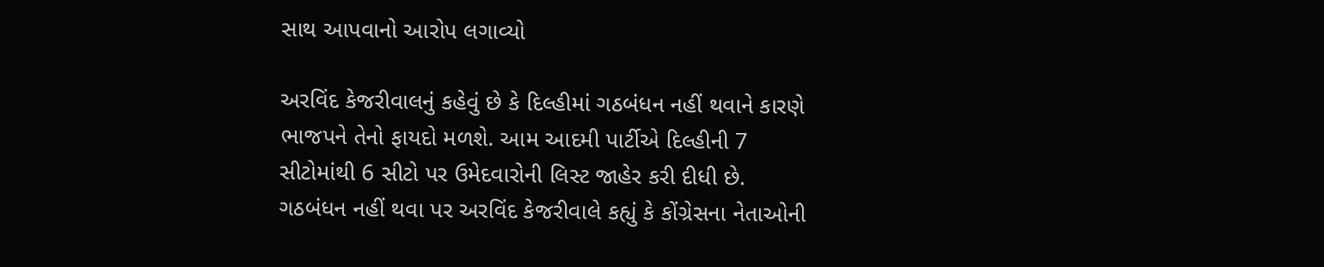સાથ આપવાનો આરોપ લગાવ્યો

અરવિંદ કેજરીવાલનું કહેવું છે કે દિલ્હીમાં ગઠબંધન નહીં થવાને કારણે ભાજપને તેનો ફાયદો મળશે. આમ આદમી પાર્ટીએ દિલ્હીની 7 સીટોમાંથી 6 સીટો પર ઉમેદવારોની લિસ્ટ જાહેર કરી દીધી છે. ગઠબંધન નહીં થવા પર અરવિંદ કેજરીવાલે કહ્યું કે કોંગ્રેસના નેતાઓની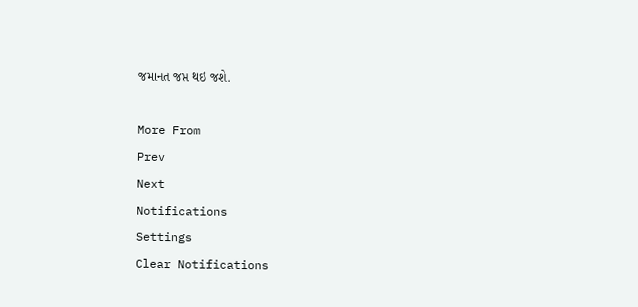જમાનત જપ્ત થઇ જશે.

More From
Prev
Next
Notifications
Settings
Clear Notifications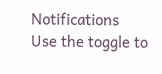Notifications
Use the toggle to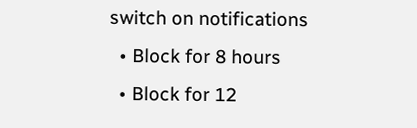switch on notifications
  • Block for 8 hours
  • Block for 12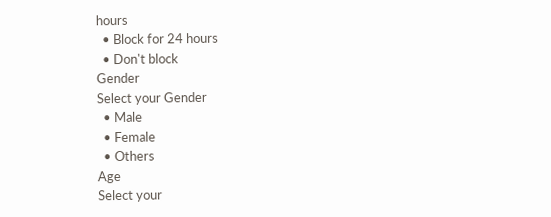hours
  • Block for 24 hours
  • Don't block
Gender
Select your Gender
  • Male
  • Female
  • Others
Age
Select your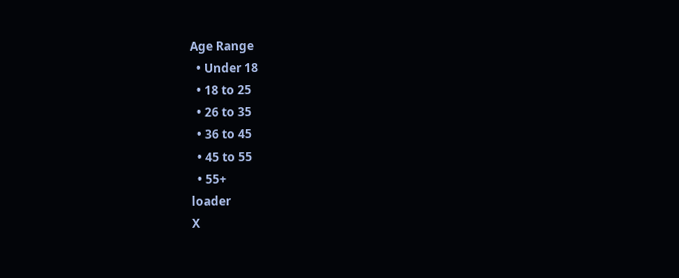Age Range
  • Under 18
  • 18 to 25
  • 26 to 35
  • 36 to 45
  • 45 to 55
  • 55+
loader
X